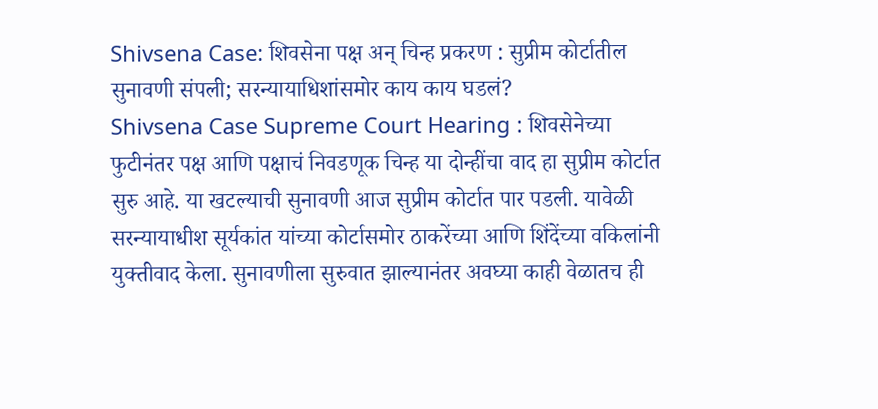Shivsena Case: शिवसेना पक्ष अन् चिन्ह प्रकरण : सुप्रीम कोर्टातील सुनावणी संपली; सरन्यायाधिशांसमोर काय काय घडलं?
Shivsena Case Supreme Court Hearing : शिवसेनेच्या फुटीनंतर पक्ष आणि पक्षाचं निवडणूक चिन्ह या दोन्हींचा वाद हा सुप्रीम कोर्टात सुरु आहे. या खटल्याची सुनावणी आज सुप्रीम कोर्टात पार पडली. यावेळी सरन्यायाधीश सूर्यकांत यांच्या कोर्टासमोर ठाकरेंच्या आणि शिंदेंच्या वकिलांनी युक्तीवाद केला. सुनावणीला सुरुवात झाल्यानंतर अवघ्या काही वेळातच ही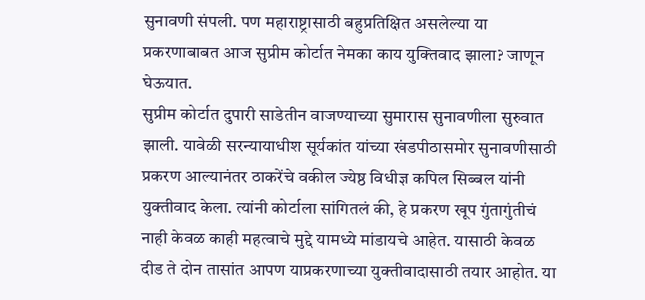सुनावणी संपली. पण महाराष्ट्रासाठी बहुप्रतिक्षित असलेल्या या प्रकरणाबाबत आज सुप्रीम कोर्टात नेमका काय युक्तिवाद झाला? जाणून घेऊयात.
सुप्रीम कोर्टात दुपारी साडेतीन वाजण्याच्या सुमारास सुनावणीला सुरुवात झाली. यावेळी सरन्यायाधीश सूर्यकांत यांच्या खंडपीठासमोर सुनावणीसाठी प्रकरण आल्यानंतर ठाकरेंचे वकील ज्येष्ठ विधीज्ञ कपिल सिब्बल यांनी युक्तीवाद केला. त्यांनी कोर्टाला सांगितलं की, हे प्रकरण खूप गुंतागुंतीचं नाही केवळ काही महत्वाचे मुद्दे यामध्ये मांडायचे आहेत. यासाठी केवळ दीड ते दोन तासांत आपण याप्रकरणाच्या युक्तीवादासाठी तयार आहोत. या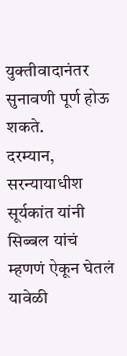युक्तीवादानंतर सुनावणी पूर्ण होऊ शकते.
दरम्यान, सरन्यायाधीश सूर्यकांत यांनी सिब्बल यांचं म्हणणं ऐकून घेतलं यावेळी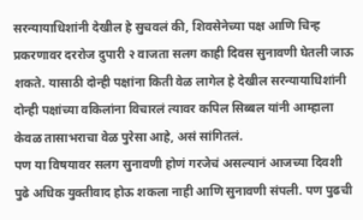सरन्यायाधिशांनी देखील हे सुचवलं की, शिवसेनेच्या पक्ष आणि चिन्ह प्रकरणावर दररोज दुपारी २ वाजता सलग काही दिवस सुनावणी घेतली जाऊ शकते. यासाठी दोन्ही पक्षांना किती वेळ लागेल हे देखील सरन्यायाधिशांनी दोन्ही पक्षांच्या वकिलांना विचारलं त्यावर कपिल सिब्बल यांनी आम्हाला केवळ तासाभराचा वेळ पुरेसा आहे, असं सांगितलं.
पण या विषयावर सलग सुनावणी होणं गरजेचं असल्यानं आजच्या दिवशी पुढे अधिक युक्तीवाद होऊ शकला नाही आणि सुनावणी संपली. पण पुढची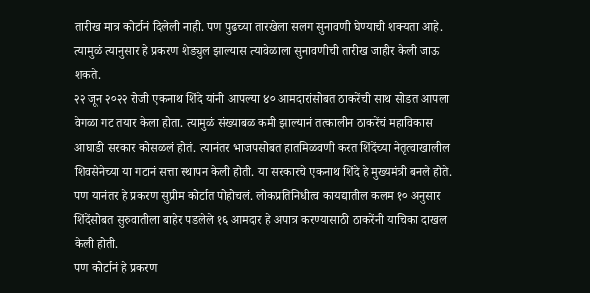तारीख मात्र कोर्टानं दिलेली नाही. पण पुढच्या तारखेला सलग सुनावणी घेण्याची शक्यता आहे. त्यामुळं त्यानुसार हे प्रकरण शेड्युल झाल्यास त्यावेळाला सुनावणीची तारीख जाहीर केली जाऊ शकते.
२२ जून २०२२ रोजी एकनाथ शिंदे यांनी आपल्या ४० आमदारांसोबत ठाकरेंची साथ सोडत आपला वेगळा गट तयार केला होता. त्यामुळं संख्याबळ कमी झाल्यानं तत्कालीन ठाकरेंचं महाविकास आघाडी सरकार कोसळलं होतं. त्यानंतर भाजपसोबत हातमिळवणी करत शिंदेंच्या नेतृत्वाखालील शिवसेनेच्या या गटानं सत्ता स्थापन केली होती. या सरकारचे एकनाथ शिंदे हे मुख्यमंत्री बनले होते. पण यानंतर हे प्रकरण सुप्रीम कोर्टात पोहोचलं. लोकप्रतिनिधीत्व कायद्यातील कलम १० अनुसार शिंदेंसोबत सुरुवातीला बाहेर पडलेले १६ आमदार हे अपात्र करण्यासाठी ठाकरेंनी याचिका दाखल केली होती.
पण कोर्टानं हे प्रकरण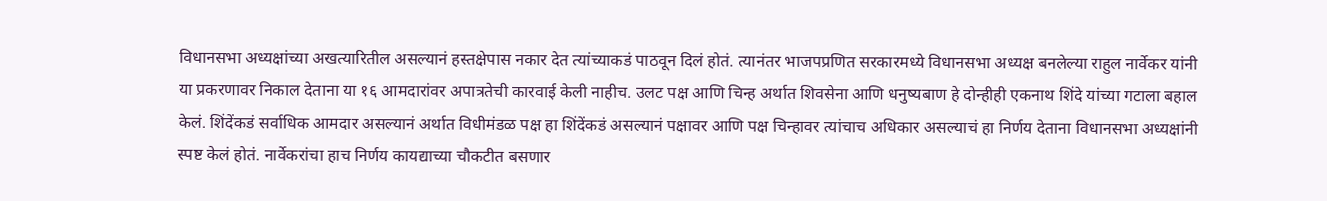विधानसभा अध्यक्षांच्या अखत्यारितील असल्यानं हस्तक्षेपास नकार देत त्यांच्याकडं पाठवून दिलं होतं. त्यानंतर भाजपप्रणित सरकारमध्ये विधानसभा अध्यक्ष बनलेल्या राहुल नार्वेकर यांनी या प्रकरणावर निकाल देताना या १६ आमदारांवर अपात्रतेची कारवाई केली नाहीच. उलट पक्ष आणि चिन्ह अर्थात शिवसेना आणि धनुष्यबाण हे दोन्हीही एकनाथ शिंदे यांच्या गटाला बहाल केलं. शिंदेंकडं सर्वाधिक आमदार असल्यानं अर्थात विधीमंडळ पक्ष हा शिंदेंकडं असल्यानं पक्षावर आणि पक्ष चिन्हावर त्यांचाच अधिकार असल्याचं हा निर्णय देताना विधानसभा अध्यक्षांनी स्पष्ट केलं होतं. नार्वेकरांचा हाच निर्णय कायद्याच्या चौकटीत बसणार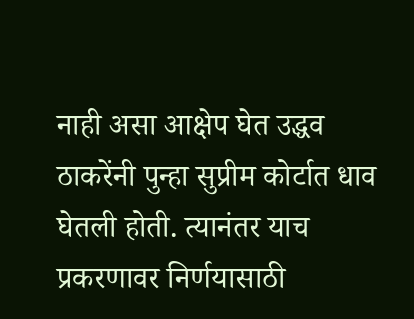नाही असा आक्षेप घेत उद्धव ठाकरेंनी पुन्हा सुप्रीम कोर्टात धाव घेतली होती. त्यानंतर याच प्रकरणावर निर्णयासाठी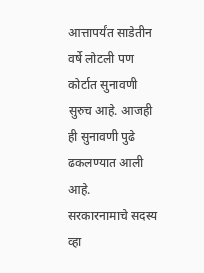आत्तापर्यंत साडेतीन वर्षे लोटली पण कोर्टात सुनावणी सुरुच आहे. आजही ही सुनावणी पुढे ढकलण्यात आली आहे.
सरकारनामाचे सदस्य व्हा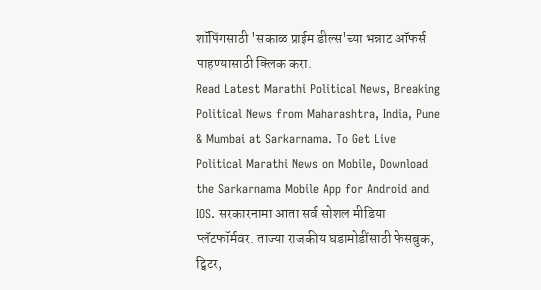शॉपिंगसाठी 'सकाळ प्राईम डील्स'च्या भन्नाट ऑफर्स पाहण्यासाठी क्लिक करा.
Read Latest Marathi Political News, Breaking Political News from Maharashtra, India, Pune & Mumbai at Sarkarnama. To Get Live Political Marathi News on Mobile, Download the Sarkarnama Mobile App for Android and IOS. सरकारनामा आता सर्व सोशल मीडिया प्लॅटफॉर्मवर. ताज्या राजकीय घडामोडींसाठी फेसबुक, ट्विटर,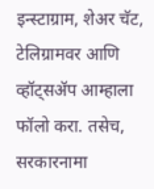इन्स्टाग्राम, शेअर चॅट, टेलिग्रामवर आणि व्हॉट्सॲप आम्हाला फॉलो करा. तसेच, सरकारनामा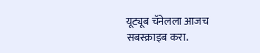यूट्यूब चॅनेलला आजच सबस्क्राइब करा.